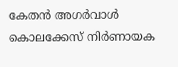കേതൻ അഗർവാൾ കൊലക്കേസ് നിർണായക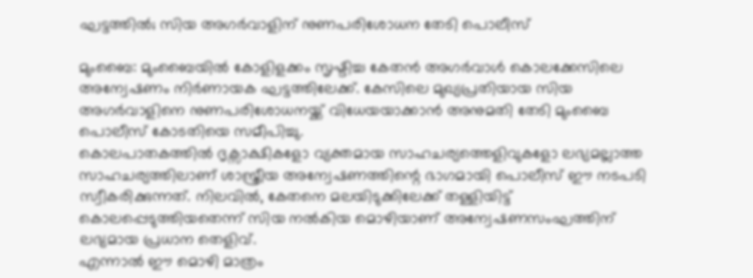ഘട്ടത്തിൽ; സിയ അഗർവാളിന് നുണപരിശോധന തേടി പൊലീസ്

മുംബൈ: മുംബൈയിൽ കോളിളക്കം സൃഷ്ടിച്ച കേതൻ അഗർവാൾ കൊലക്കേസിലെ അന്വേഷണം നിർണായക ഘട്ടത്തിലേക്ക്. കേസിലെ മുഖ്യപ്രതിയായ സിയ അഗർവാളിനെ നുണപരിശോധനയ്ക്ക് വിധേയയാക്കാൻ അനുമതി തേടി മുംബൈ പൊലീസ് കോടതിയെ സമീപിച്ചു.
കൊലപാതകത്തിൽ ദൃക്സാക്ഷികളോ വ്യക്തമായ സാഹചര്യത്തെളിവുകളോ ലഭ്യമല്ലാത്ത സാഹചര്യത്തിലാണ് ശാസ്ത്രീയ അന്വേഷണത്തിന്റെ ഭാഗമായി പൊലീസ് ഈ നടപടി സ്വീകരിക്കുന്നത്. നിലവിൽ, കേതനെ മലയിടുക്കിലേക്ക് തള്ളിയിട്ട് കൊലപ്പെടുത്തിയതെന്ന് സിയ നൽകിയ മൊഴിയാണ് അന്വേഷണസംഘത്തിന് ലഭ്യമായ പ്രധാന തെളിവ്.
എന്നാൽ ഈ മൊഴി മാത്രം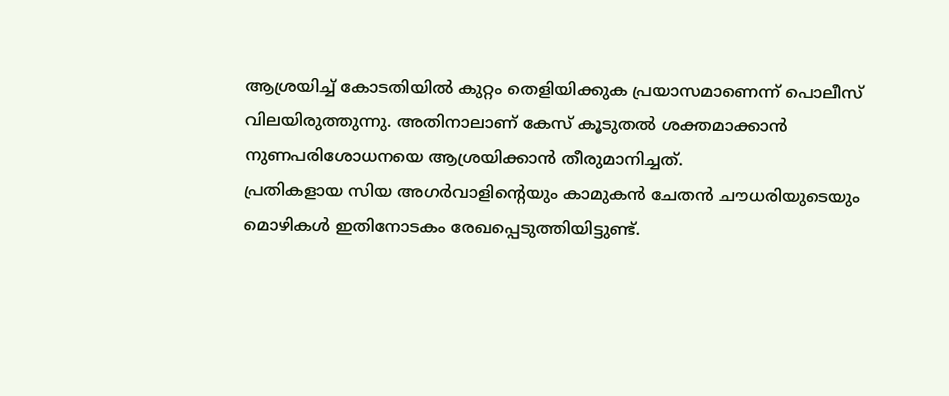ആശ്രയിച്ച് കോടതിയിൽ കുറ്റം തെളിയിക്കുക പ്രയാസമാണെന്ന് പൊലീസ് വിലയിരുത്തുന്നു. അതിനാലാണ് കേസ് കൂടുതൽ ശക്തമാക്കാൻ നുണപരിശോധനയെ ആശ്രയിക്കാൻ തീരുമാനിച്ചത്.
പ്രതികളായ സിയ അഗർവാളിന്റെയും കാമുകൻ ചേതൻ ചൗധരിയുടെയും മൊഴികൾ ഇതിനോടകം രേഖപ്പെടുത്തിയിട്ടുണ്ട്.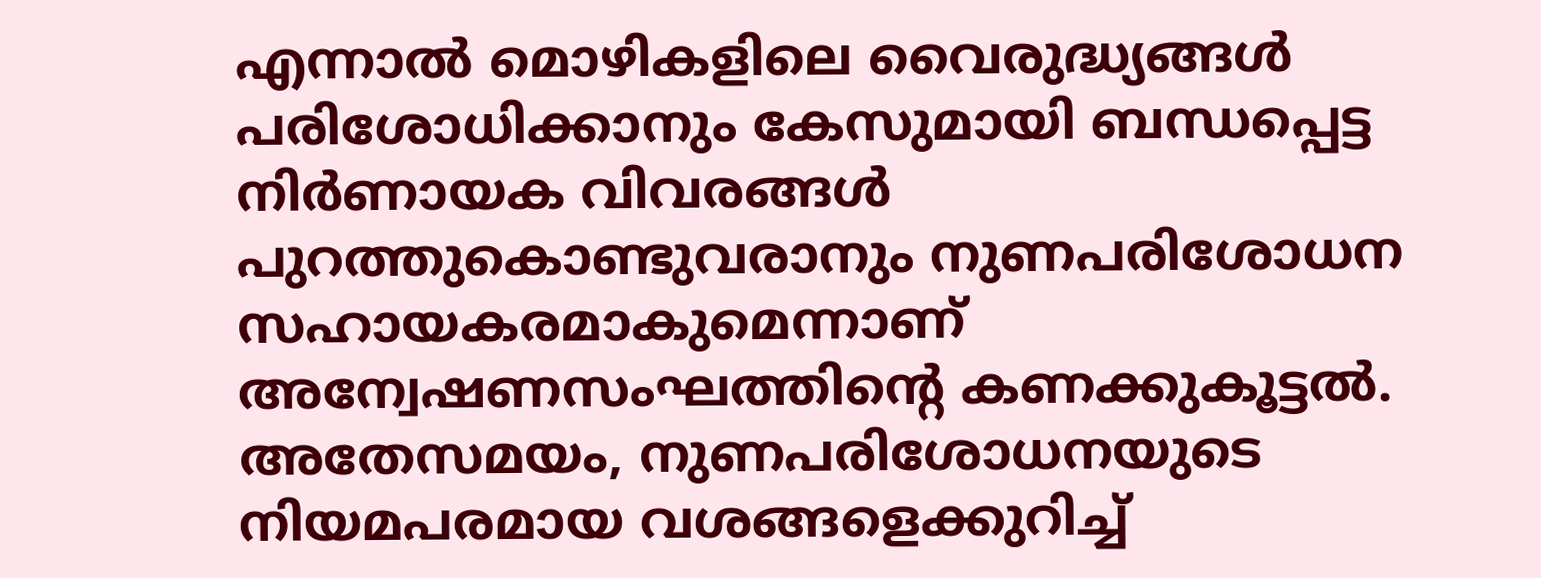എന്നാൽ മൊഴികളിലെ വൈരുദ്ധ്യങ്ങൾ പരിശോധിക്കാനും കേസുമായി ബന്ധപ്പെട്ട നിർണായക വിവരങ്ങൾ പുറത്തുകൊണ്ടുവരാനും നുണപരിശോധന സഹായകരമാകുമെന്നാണ് അന്വേഷണസംഘത്തിന്റെ കണക്കുകൂട്ടൽ.
അതേസമയം, നുണപരിശോധനയുടെ നിയമപരമായ വശങ്ങളെക്കുറിച്ച്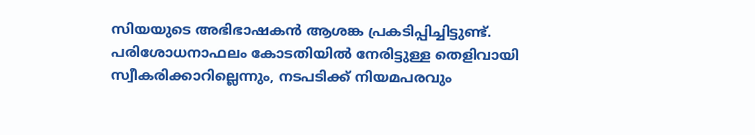സിയയുടെ അഭിഭാഷകൻ ആശങ്ക പ്രകടിപ്പിച്ചിട്ടുണ്ട്. പരിശോധനാഫലം കോടതിയിൽ നേരിട്ടുള്ള തെളിവായി സ്വീകരിക്കാറില്ലെന്നും, നടപടിക്ക് നിയമപരവും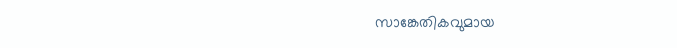സാങ്കേതികവുമായ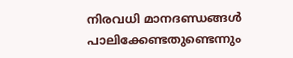നിരവധി മാനദണ്ഡങ്ങൾ പാലിക്കേണ്ടതുണ്ടെന്നും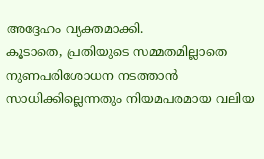അദ്ദേഹം വ്യക്തമാക്കി.
കൂടാതെ, പ്രതിയുടെ സമ്മതമില്ലാതെ നുണപരിശോധന നടത്താൻ സാധിക്കില്ലെന്നതും നിയമപരമായ വലിയ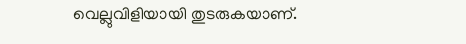വെല്ലുവിളിയായി തുടരുകയാണ്.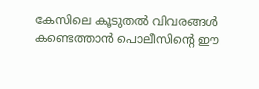കേസിലെ കൂടുതൽ വിവരങ്ങൾ കണ്ടെത്താൻ പൊലീസിന്റെ ഈ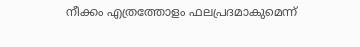നീക്കം എത്രത്തോളം ഫലപ്രദമാകുമെന്ന്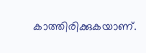കാത്തിരിക്കുകയാണ്.